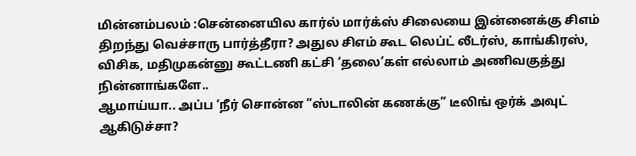மின்னம்பலம் :சென்னையில கார்ல் மார்க்ஸ் சிலையை இன்னைக்கு சிஎம் திறந்து வெச்சாரு பார்த்தீரா? அதுல சிஎம் கூட லெப்ட் லீடர்ஸ், காங்கிரஸ், விசிக, மதிமுகன்னு கூட்டணி கட்சி ‘தலை’கள் எல்லாம் அணிவகுத்து நின்னாங்களே..
ஆமாய்யா.. அப்ப ‘நீர் சொன்ன ”ஸ்டாலின் கணக்கு” டீலிங் ஒர்க் அவுட் ஆகிடுச்சா?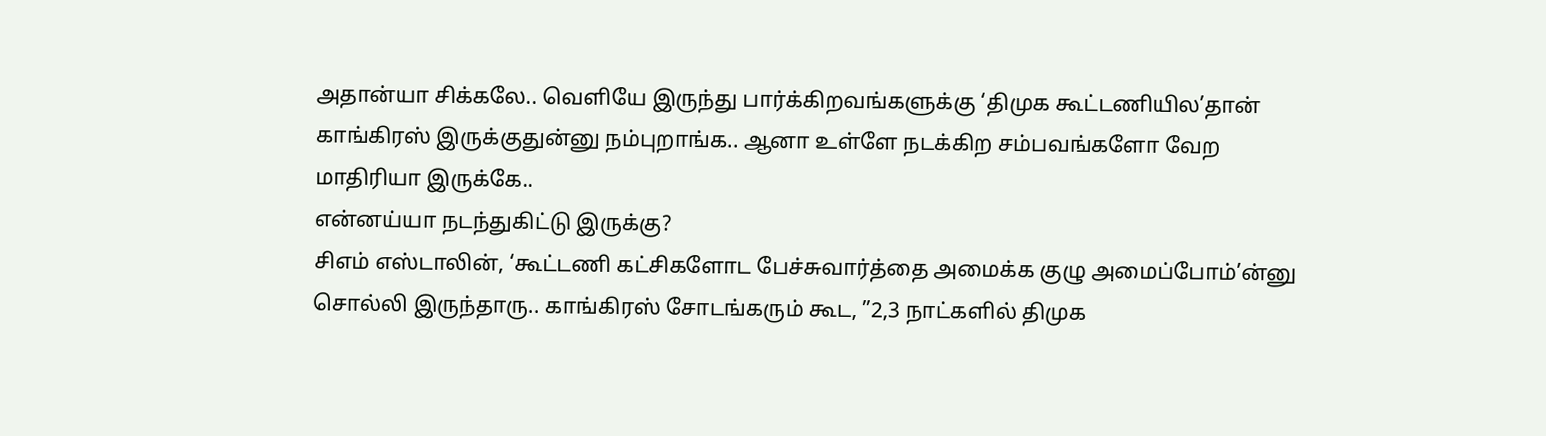அதான்யா சிக்கலே.. வெளியே இருந்து பார்க்கிறவங்களுக்கு ‘திமுக கூட்டணியில’தான் காங்கிரஸ் இருக்குதுன்னு நம்புறாங்க.. ஆனா உள்ளே நடக்கிற சம்பவங்களோ வேற மாதிரியா இருக்கே..
என்னய்யா நடந்துகிட்டு இருக்கு?
சிஎம் எஸ்டாலின், ‘கூட்டணி கட்சிகளோட பேச்சுவார்த்தை அமைக்க குழு அமைப்போம்’ன்னு சொல்லி இருந்தாரு.. காங்கிரஸ் சோடங்கரும் கூட, ”2,3 நாட்களில் திமுக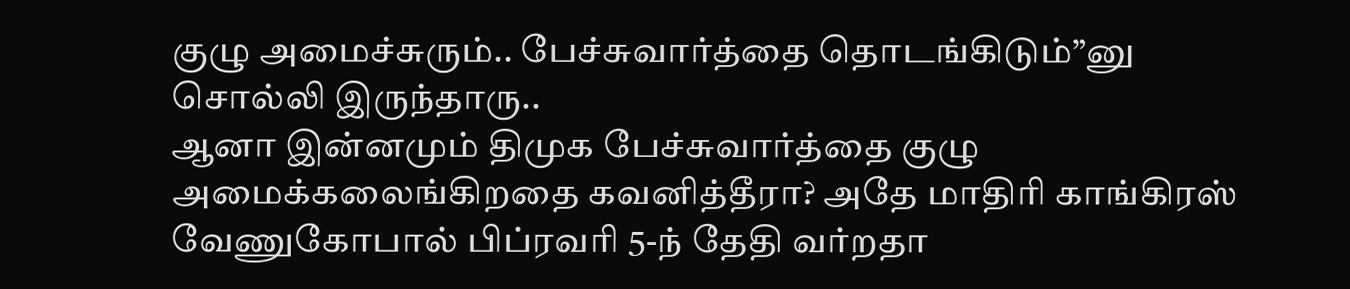குழு அமைச்சுரும்.. பேச்சுவார்த்தை தொடங்கிடும்”னு சொல்லி இருந்தாரு..
ஆனா இன்னமும் திமுக பேச்சுவார்த்தை குழு அமைக்கலைங்கிறதை கவனித்தீரா? அதே மாதிரி காங்கிரஸ் வேணுகோபால் பிப்ரவரி 5-ந் தேதி வர்றதா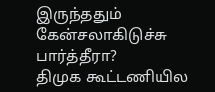இருந்ததும் கேன்சலாகிடுச்சு பார்த்தீரா?
திமுக கூட்டணியில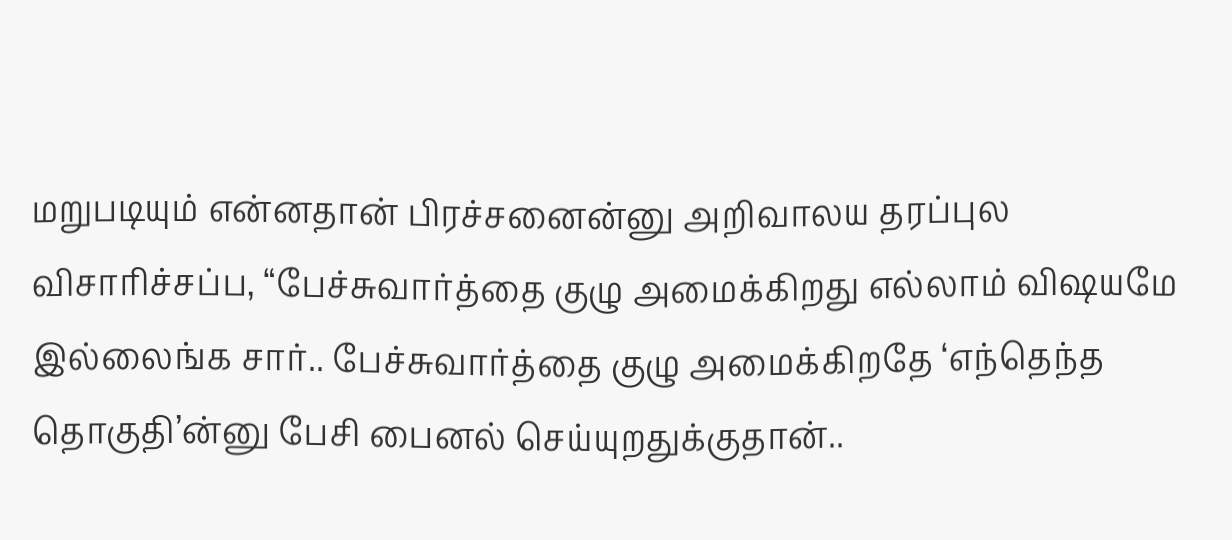மறுபடியும் என்னதான் பிரச்சனைன்னு அறிவாலய தரப்புல விசாரிச்சப்ப, “பேச்சுவார்த்தை குழு அமைக்கிறது எல்லாம் விஷயமே இல்லைங்க சார்.. பேச்சுவார்த்தை குழு அமைக்கிறதே ‘எந்தெந்த தொகுதி’ன்னு பேசி பைனல் செய்யுறதுக்குதான்..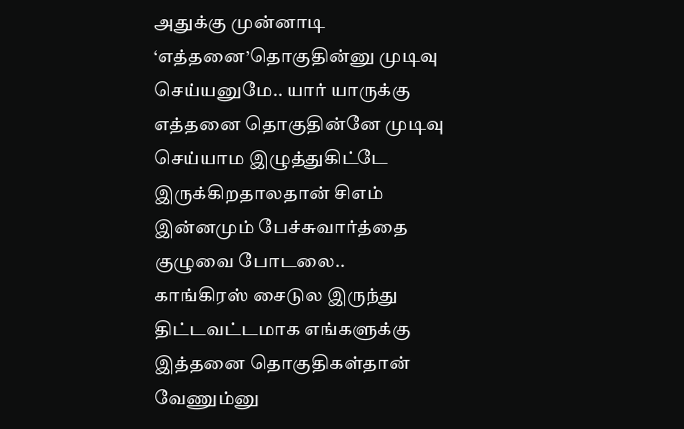அதுக்கு முன்னாடி ‘எத்தனை’தொகுதின்னு முடிவு செய்யனுமே.. யார் யாருக்கு எத்தனை தொகுதின்னே முடிவு செய்யாம இழுத்துகிட்டே இருக்கிறதாலதான் சிஎம் இன்னமும் பேச்சுவார்த்தை குழுவை போடலை..
காங்கிரஸ் சைடுல இருந்து திட்டவட்டமாக எங்களுக்கு இத்தனை தொகுதிகள்தான் வேணும்னு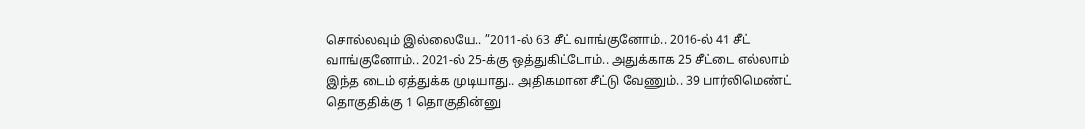சொல்லவும் இல்லையே.. ”2011-ல் 63 சீட் வாங்குனோம்.. 2016-ல் 41 சீட் வாங்குனோம்.. 2021-ல் 25-க்கு ஒத்துகிட்டோம்.. அதுக்காக 25 சீட்டை எல்லாம் இந்த டைம் ஏத்துக்க முடியாது.. அதிகமான சீட்டு வேணும்.. 39 பார்லிமெண்ட் தொகுதிக்கு 1 தொகுதின்னு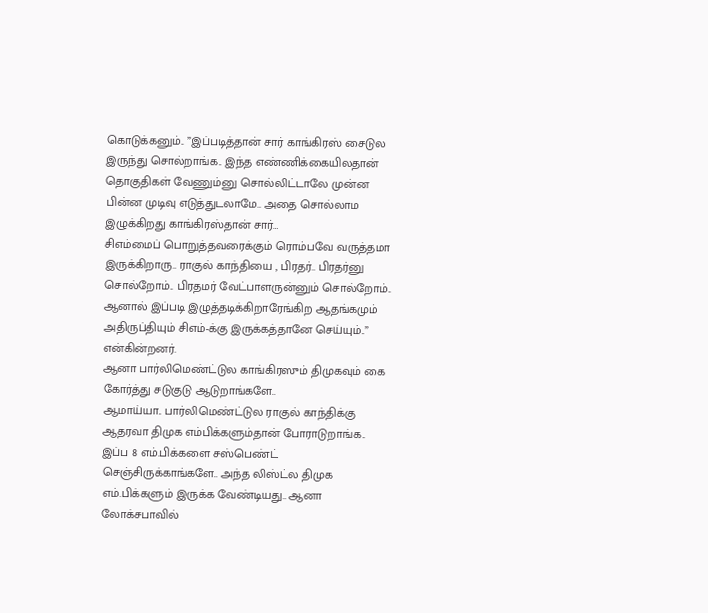கொடுக்கனும்.. ”இப்படித்தான் சார் காங்கிரஸ் சைடுல இருந்து சொல்றாங்க.. இந்த எண்ணிக்கையிலதான் தொகுதிகள் வேணும்னு சொல்லிட்டாலே முன்ன பின்ன முடிவு எடுத்துடலாமே.. அதை சொல்லாம இழுக்கிறது காங்கிரஸ்தான் சார்…
சிஎம்மைப் பொறுத்தவரைக்கும் ரொம்பவே வருத்தமா இருக்கிறாரு.. ராகுல் காந்தியை , பிரதர்.. பிரதர்னு சொல்றோம்.. பிரதமர் வேட்பாளருன்னும் சொல்றோம்.. ஆனால் இப்படி இழுத்தடிக்கிறாரேங்கிற ஆதங்கமும் அதிருப்தியும் சிஎம்-க்கு இருக்கத்தானே செய்யும்..” என்கின்றனர்.
ஆனா பார்லிமெண்ட்டுல காங்கிரஸும் திமுகவும் கை கோர்த்து சடுகுடு ஆடுறாங்களே..
ஆமாய்யா.. பார்லிமெண்ட்டுல ராகுல் காந்திக்கு ஆதரவா திமுக எம்பிக்களும்தான் போராடுறாங்க.. இப்ப 8 எம்.பிக்களை சஸ்பெண்ட் செஞ்சிருக்காங்களே.. அந்த லிஸ்ட்ல திமுக எம்.பிக்களும் இருக்க வேண்டியது.. ஆனா லோக்சபாவில்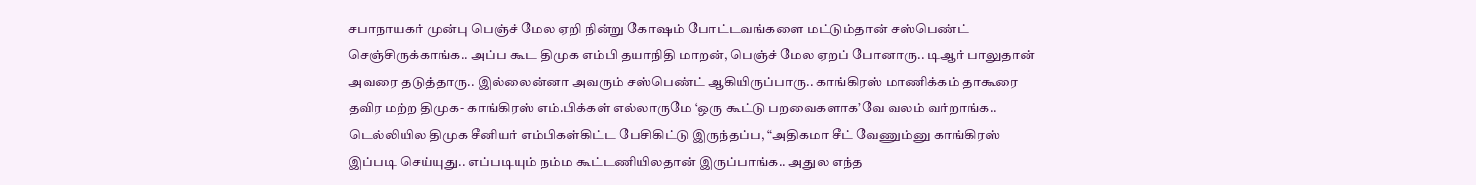சபாநாயகர் முன்பு பெஞ்ச் மேல ஏறி நின்று கோஷம் போட்டவங்களை மட்டும்தான் சஸ்பெண்ட் செஞ்சிருக்காங்க.. அப்ப கூட திமுக எம்பி தயாநிதி மாறன், பெஞ்ச் மேல ஏறப் போனாரு.. டிஆர் பாலுதான் அவரை தடுத்தாரு.. இல்லைன்னா அவரும் சஸ்பெண்ட் ஆகியிருப்பாரு.. காங்கிரஸ் மாணிக்கம் தாகூரை தவிர மற்ற திமுக- காங்கிரஸ் எம்.பிக்கள் எல்லாருமே ‘ஒரு கூட்டு பறவைகளாக’வே வலம் வர்றாங்க..
டெல்லியில திமுக சீனியர் எம்பிகள்கிட்ட பேசிகிட்டு இருந்தப்ப, “அதிகமா சீட் வேணும்னு காங்கிரஸ் இப்படி செய்யுது.. எப்படியும் நம்ம கூட்டணியிலதான் இருப்பாங்க.. அதுல எந்த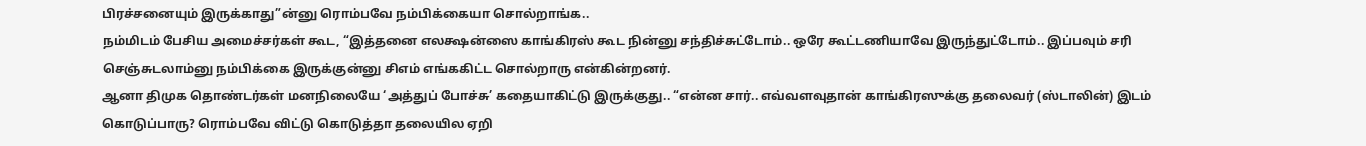பிரச்சனையும் இருக்காது”ன்னு ரொம்பவே நம்பிக்கையா சொல்றாங்க..
நம்மிடம் பேசிய அமைச்சர்கள் கூட, “இத்தனை எலக்ஷன்ஸை காங்கிரஸ் கூட நின்னு சந்திச்சுட்டோம்.. ஒரே கூட்டணியாவே இருந்துட்டோம்.. இப்பவும் சரி செஞ்சுடலாம்னு நம்பிக்கை இருக்குன்னு சிஎம் எங்ககிட்ட சொல்றாரு என்கின்றனர்.
ஆனா திமுக தொண்டர்கள் மனநிலையே ‘அத்துப் போச்சு’ கதையாகிட்டு இருக்குது.. “என்ன சார்.. எவ்வளவுதான் காங்கிரஸுக்கு தலைவர் (ஸ்டாலின்) இடம் கொடுப்பாரு? ரொம்பவே விட்டு கொடுத்தா தலையில ஏறி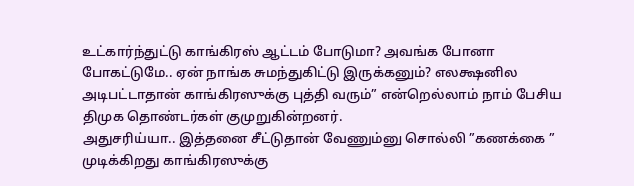உட்கார்ந்துட்டு காங்கிரஸ் ஆட்டம் போடுமா? அவங்க போனா போகட்டுமே.. ஏன் நாங்க சுமந்துகிட்டு இருக்கனும்? எலக்ஷனில அடிபட்டாதான் காங்கிரஸுக்கு புத்தி வரும்” என்றெல்லாம் நாம் பேசிய திமுக தொண்டர்கள் குமுறுகின்றனர்.
அதுசரிய்யா.. இத்தனை சீட்டுதான் வேணும்னு சொல்லி ”கணக்கை ” முடிக்கிறது காங்கிரஸுக்கு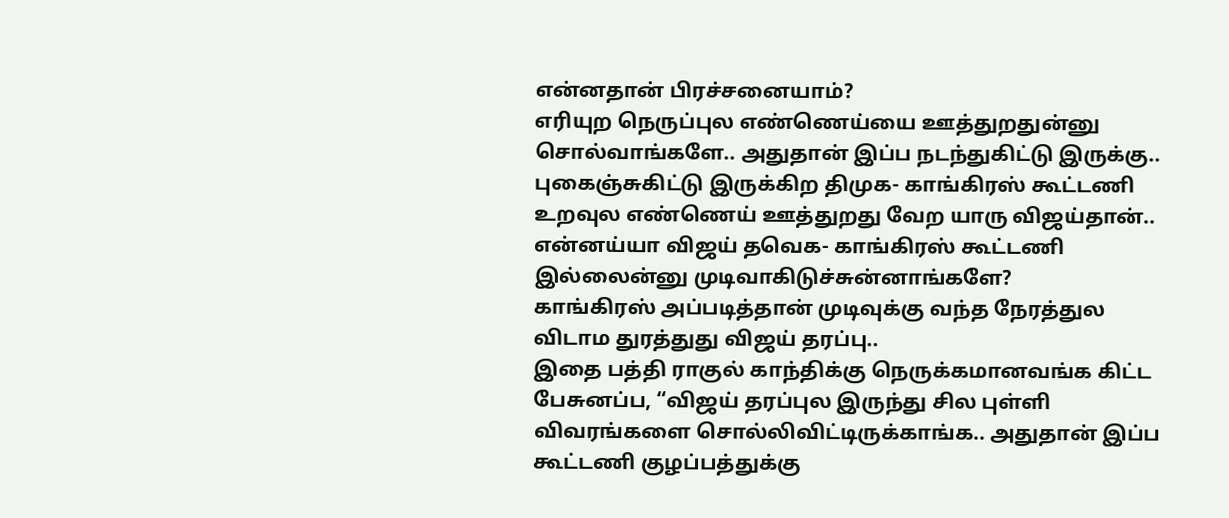என்னதான் பிரச்சனையாம்?
எரியுற நெருப்புல எண்ணெய்யை ஊத்துறதுன்னு சொல்வாங்களே.. அதுதான் இப்ப நடந்துகிட்டு இருக்கு.. புகைஞ்சுகிட்டு இருக்கிற திமுக- காங்கிரஸ் கூட்டணி உறவுல எண்ணெய் ஊத்துறது வேற யாரு விஜய்தான்..
என்னய்யா விஜய் தவெக- காங்கிரஸ் கூட்டணி இல்லைன்னு முடிவாகிடுச்சுன்னாங்களே?
காங்கிரஸ் அப்படித்தான் முடிவுக்கு வந்த நேரத்துல விடாம துரத்துது விஜய் தரப்பு..
இதை பத்தி ராகுல் காந்திக்கு நெருக்கமானவங்க கிட்ட பேசுனப்ப, “விஜய் தரப்புல இருந்து சில புள்ளி விவரங்களை சொல்லிவிட்டிருக்காங்க.. அதுதான் இப்ப கூட்டணி குழப்பத்துக்கு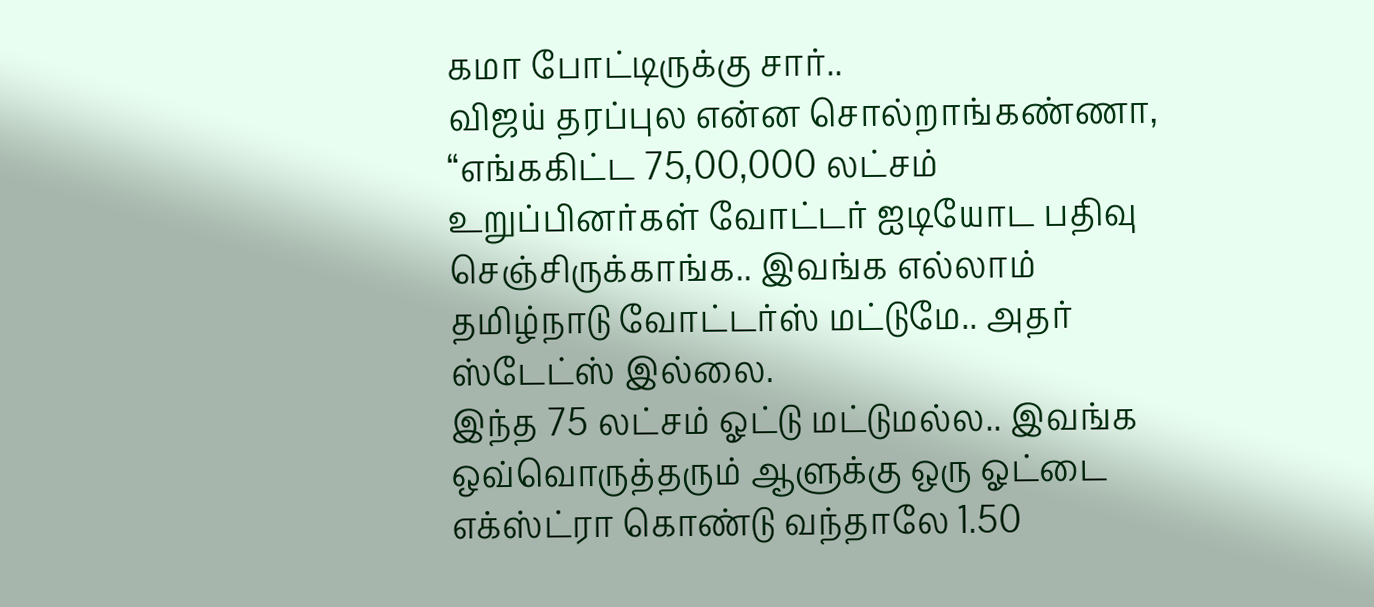கமா போட்டிருக்கு சார்..
விஜய் தரப்புல என்ன சொல்றாங்கண்ணா, “எங்ககிட்ட 75,00,000 லட்சம் உறுப்பினர்கள் வோட்டர் ஐடியோட பதிவு செஞ்சிருக்காங்க.. இவங்க எல்லாம் தமிழ்நாடு வோட்டர்ஸ் மட்டுமே.. அதர் ஸ்டேட்ஸ் இல்லை.
இந்த 75 லட்சம் ஓட்டு மட்டுமல்ல.. இவங்க ஒவ்வொருத்தரும் ஆளுக்கு ஒரு ஓட்டை எக்ஸ்ட்ரா கொண்டு வந்தாலே 1.50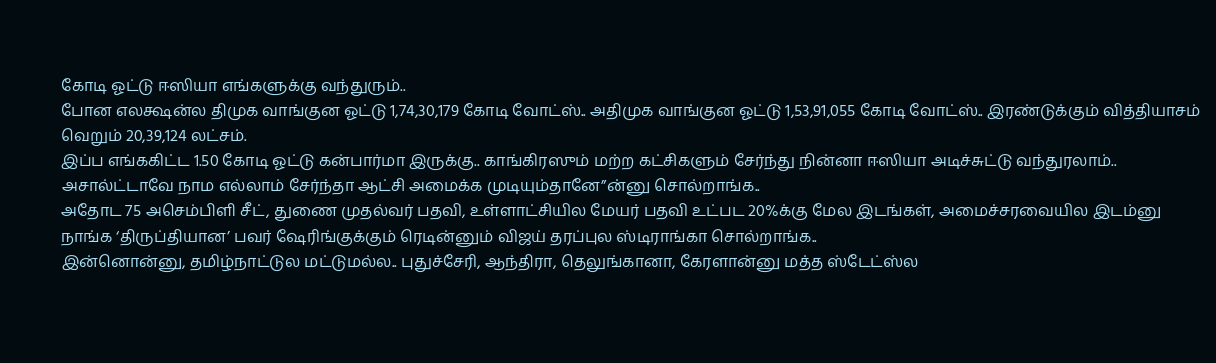கோடி ஓட்டு ஈஸியா எங்களுக்கு வந்துரும்..
போன எலக்ஷன்ல திமுக வாங்குன ஓட்டு 1,74,30,179 கோடி வோட்ஸ்.. அதிமுக வாங்குன ஓட்டு 1,53,91,055 கோடி வோட்ஸ்.. இரண்டுக்கும் வித்தியாசம் வெறும் 20,39,124 லட்சம்.
இப்ப எங்ககிட்ட 1.50 கோடி ஓட்டு கன்பார்மா இருக்கு.. காங்கிரஸும் மற்ற கட்சிகளும் சேர்ந்து நின்னா ஈஸியா அடிச்சுட்டு வந்துரலாம்.. அசால்ட்டாவே நாம எல்லாம் சேர்ந்தா ஆட்சி அமைக்க முடியும்தானே”ன்னு சொல்றாங்க..
அதோட 75 அசெம்பிளி சீட், துணை முதல்வர் பதவி, உள்ளாட்சியில மேயர் பதவி உட்பட 20%க்கு மேல இடங்கள், அமைச்சரவையில இடம்னு நாங்க ‘திருப்தியான’ பவர் ஷேரிங்குக்கும் ரெடின்னும் விஜய் தரப்புல ஸ்டிராங்கா சொல்றாங்க..
இன்னொன்னு, தமிழ்நாட்டுல மட்டுமல்ல.. புதுச்சேரி, ஆந்திரா, தெலுங்கானா, கேரளான்னு மத்த ஸ்டேட்ஸ்ல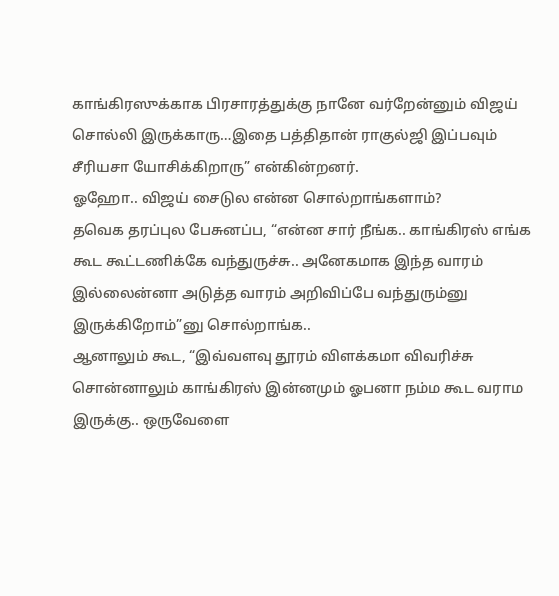காங்கிரஸுக்காக பிரசாரத்துக்கு நானே வர்றேன்னும் விஜய் சொல்லி இருக்காரு…இதை பத்திதான் ராகுல்ஜி இப்பவும் சீரியசா யோசிக்கிறாரு” என்கின்றனர்.
ஓஹோ.. விஜய் சைடுல என்ன சொல்றாங்களாம்?
தவெக தரப்புல பேசுனப்ப, “என்ன சார் நீங்க.. காங்கிரஸ் எங்க கூட கூட்டணிக்கே வந்துருச்சு.. அனேகமாக இந்த வாரம் இல்லைன்னா அடுத்த வாரம் அறிவிப்பே வந்துரும்னு இருக்கிறோம்”னு சொல்றாங்க..
ஆனாலும் கூட, “இவ்வளவு தூரம் விளக்கமா விவரிச்சு சொன்னாலும் காங்கிரஸ் இன்னமும் ஓபனா நம்ம கூட வராம இருக்கு.. ஒருவேளை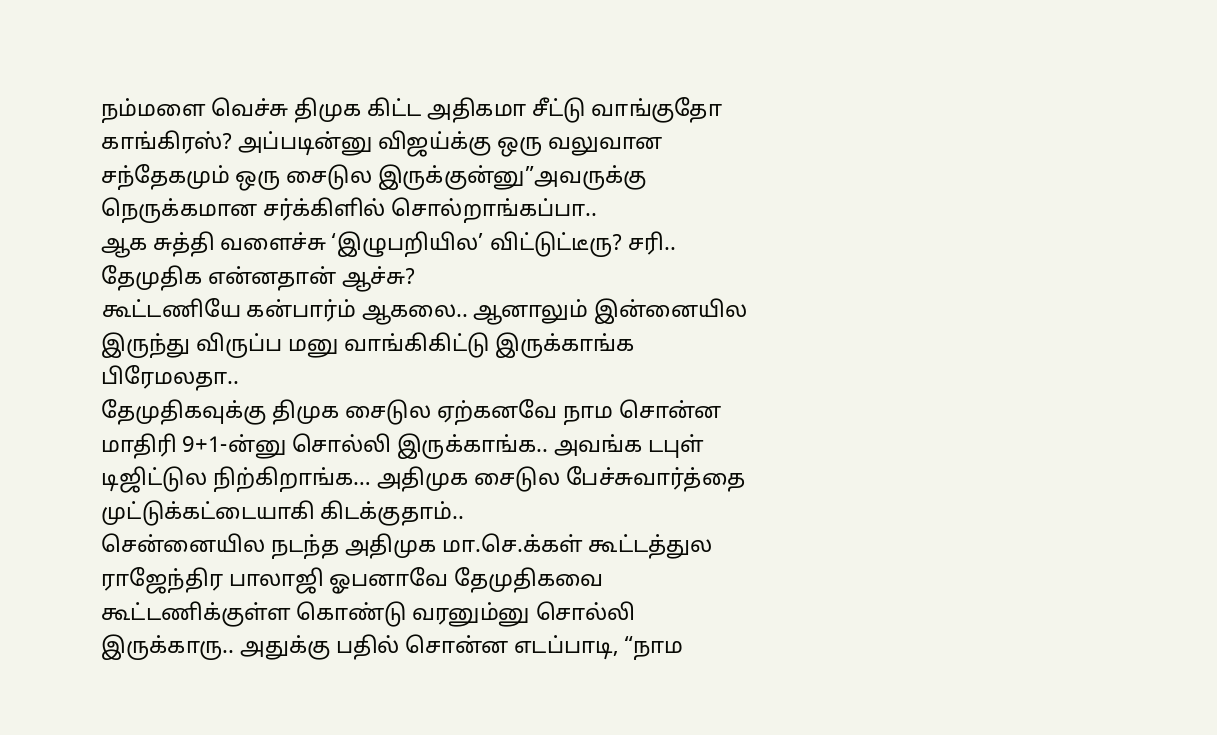நம்மளை வெச்சு திமுக கிட்ட அதிகமா சீட்டு வாங்குதோ காங்கிரஸ்? அப்படின்னு விஜய்க்கு ஒரு வலுவான சந்தேகமும் ஒரு சைடுல இருக்குன்னு”அவருக்கு நெருக்கமான சர்க்கிளில் சொல்றாங்கப்பா..
ஆக சுத்தி வளைச்சு ‘இழுபறியில’ விட்டுட்டீரு? சரி.. தேமுதிக என்னதான் ஆச்சு?
கூட்டணியே கன்பார்ம் ஆகலை.. ஆனாலும் இன்னையில இருந்து விருப்ப மனு வாங்கிகிட்டு இருக்காங்க பிரேமலதா..
தேமுதிகவுக்கு திமுக சைடுல ஏற்கனவே நாம சொன்ன மாதிரி 9+1-ன்னு சொல்லி இருக்காங்க.. அவங்க டபுள் டிஜிட்டுல நிற்கிறாங்க… அதிமுக சைடுல பேச்சுவார்த்தை முட்டுக்கட்டையாகி கிடக்குதாம்..
சென்னையில நடந்த அதிமுக மா.செ.க்கள் கூட்டத்துல ராஜேந்திர பாலாஜி ஓபனாவே தேமுதிகவை கூட்டணிக்குள்ள கொண்டு வரனும்னு சொல்லி இருக்காரு.. அதுக்கு பதில் சொன்ன எடப்பாடி, “நாம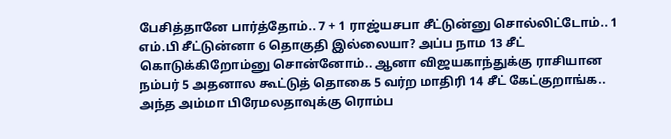பேசித்தானே பார்த்தோம்.. 7 + 1 ராஜ்யசபா சீட்டுன்னு சொல்லிட்டோம்.. 1 எம்.பி சீட்டுன்னா 6 தொகுதி இல்லையா? அப்ப நாம 13 சீட் கொடுக்கிறோம்னு சொன்னோம்.. ஆனா விஜயகாந்துக்கு ராசியான நம்பர் 5 அதனால கூட்டுத் தொகை 5 வர்ற மாதிரி 14 சீட் கேட்குறாங்க.. அந்த அம்மா பிரேமலதாவுக்கு ரொம்ப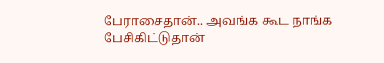பேராசைதான்.. அவங்க கூட நாங்க பேசிகிட்டுதான்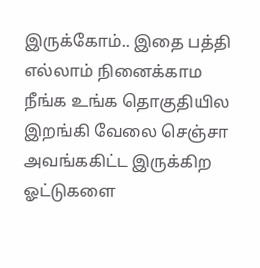இருக்கோம்.. இதை பத்தி எல்லாம் நினைக்காம நீங்க உங்க தொகுதியில இறங்கி வேலை செஞ்சா அவங்ககிட்ட இருக்கிற ஓட்டுகளை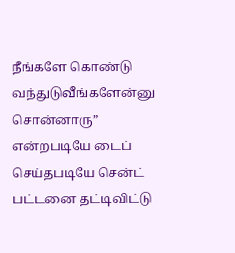நீங்களே கொண்டு வந்துடுவீங்களேன்னு சொன்னாரு” என்றபடியே டைப் செய்தபடியே சென்ட் பட்டனை தட்டிவிட்டு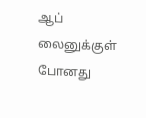ஆப் லைனுக்குள் போனது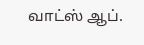வாட்ஸ் ஆப்.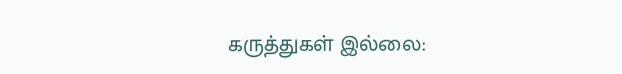கருத்துகள் இல்லை: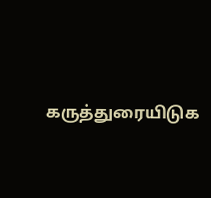கருத்துரையிடுக